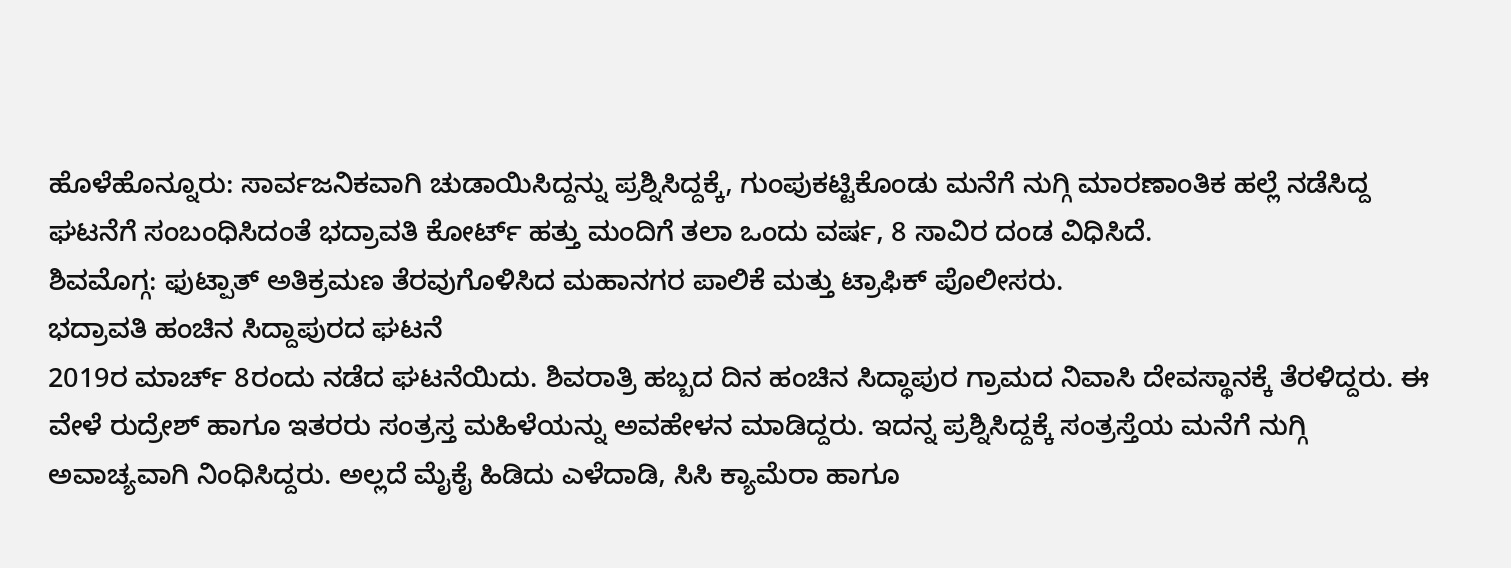ಹೊಳೆಹೊನ್ನೂರು: ಸಾರ್ವಜನಿಕವಾಗಿ ಚುಡಾಯಿಸಿದ್ದನ್ನು ಪ್ರಶ್ನಿಸಿದ್ದಕ್ಕೆ, ಗುಂಪುಕಟ್ಟಿಕೊಂಡು ಮನೆಗೆ ನುಗ್ಗಿ ಮಾರಣಾಂತಿಕ ಹಲ್ಲೆ ನಡೆಸಿದ್ದ ಘಟನೆಗೆ ಸಂಬಂಧಿಸಿದಂತೆ ಭದ್ರಾವತಿ ಕೋರ್ಟ್ ಹತ್ತು ಮಂದಿಗೆ ತಲಾ ಒಂದು ವರ್ಷ, 8 ಸಾವಿರ ದಂಡ ವಿಧಿಸಿದೆ.
ಶಿವಮೊಗ್ಗ: ಫುಟ್ಪಾತ್ ಅತಿಕ್ರಮಣ ತೆರವುಗೊಳಿಸಿದ ಮಹಾನಗರ ಪಾಲಿಕೆ ಮತ್ತು ಟ್ರಾಫಿಕ್ ಪೊಲೀಸರು.
ಭದ್ರಾವತಿ ಹಂಚಿನ ಸಿದ್ದಾಪುರದ ಘಟನೆ
2019ರ ಮಾರ್ಚ್ 8ರಂದು ನಡೆದ ಘಟನೆಯಿದು. ಶಿವರಾತ್ರಿ ಹಬ್ಬದ ದಿನ ಹಂಚಿನ ಸಿದ್ಧಾಪುರ ಗ್ರಾಮದ ನಿವಾಸಿ ದೇವಸ್ಥಾನಕ್ಕೆ ತೆರಳಿದ್ದರು. ಈ ವೇಳೆ ರುದ್ರೇಶ್ ಹಾಗೂ ಇತರರು ಸಂತ್ರಸ್ತ ಮಹಿಳೆಯನ್ನು ಅವಹೇಳನ ಮಾಡಿದ್ದರು. ಇದನ್ನ ಪ್ರಶ್ನಿಸಿದ್ದಕ್ಕೆ ಸಂತ್ರಸ್ತೆಯ ಮನೆಗೆ ನುಗ್ಗಿ ಅವಾಚ್ಯವಾಗಿ ನಿಂಧಿಸಿದ್ದರು. ಅಲ್ಲದೆ ಮೈಕೈ ಹಿಡಿದು ಎಳೆದಾಡಿ, ಸಿಸಿ ಕ್ಯಾಮೆರಾ ಹಾಗೂ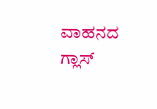ವಾಹನದ ಗ್ಲಾಸ್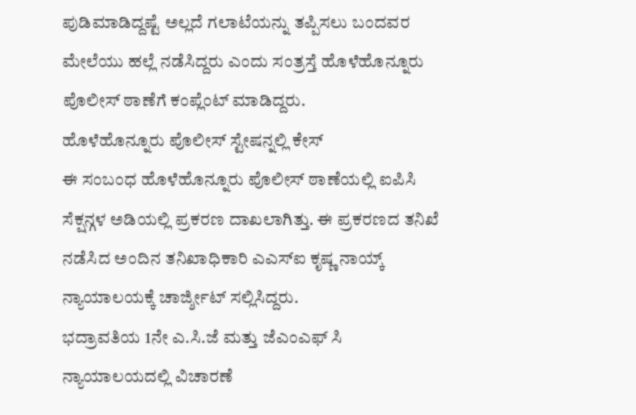ಪುಡಿಮಾಡಿದ್ದಷ್ಟೆ ಅಲ್ಲದೆ ಗಲಾಟೆಯನ್ನು ತಪ್ಪಿಸಲು ಬಂದವರ ಮೇಲೆಯು ಹಲ್ಲೆ ನಡೆಸಿದ್ದರು ಎಂದು ಸಂತ್ರಸ್ತೆ ಹೊಳೆಹೊನ್ನೂರು ಪೊಲೀಸ್ ಠಾಣೆಗೆ ಕಂಪ್ಲೆಂಟ್ ಮಾಡಿದ್ದರು.
ಹೊಳೆಹೊನ್ನೂರು ಪೊಲೀಸ್ ಸ್ಟೇಷನ್ನಲ್ಲಿ ಕೇಸ್
ಈ ಸಂಬಂಧ ಹೊಳೆಹೊನ್ನೂರು ಪೊಲೀಸ್ ಠಾಣೆಯಲ್ಲಿ ಐಪಿಸಿ ಸೆಕ್ಷನ್ಗಳ ಅಡಿಯಲ್ಲಿ ಪ್ರಕರಣ ದಾಖಲಾಗಿತ್ತು. ಈ ಪ್ರಕರಣದ ತನಿಖೆ ನಡೆಸಿದ ಅಂದಿನ ತನಿಖಾಧಿಕಾರಿ ಎಎಸ್ಐ ಕೃಷ್ಣ ನಾಯ್ಕ್ ನ್ಯಾಯಾಲಯಕ್ಕೆ ಚಾರ್ಜ್ಶೀಟ್ ಸಲ್ಲಿಸಿದ್ದರು.
ಭದ್ರಾವತಿಯ 1ನೇ ಎ.ಸಿ.ಜೆ ಮತ್ತು ಜೆಎಂಎಫ್ ಸಿ ನ್ಯಾಯಾಲಯದಲ್ಲಿ ವಿಚಾರಣೆ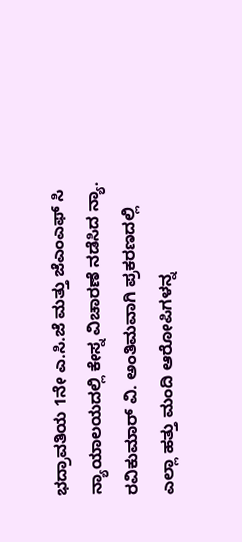ಭದ್ರಾವತಿಯ 1ನೇ ಎ.ಸಿ.ಜೆ ಮತ್ತು ಜೆಎಂಎಫ್ ಸಿ ನ್ಯಾಯಾಲಯದಲ್ಲಿ ಕೇಸ್ನ ವಿಚಾರಣೆ ನಡೆಸಿದ ನ್ಯಾ. ರವಿಕುಮಾರ್ ವಿ. ಅಂತಿಮವಾಗಿ ಪ್ರಕರಣದಲ್ಲಿ ಎಲ್ಲಾ ಹತ್ತು ಮಂದಿ ಆರೋಪಿಗಳನ್ನ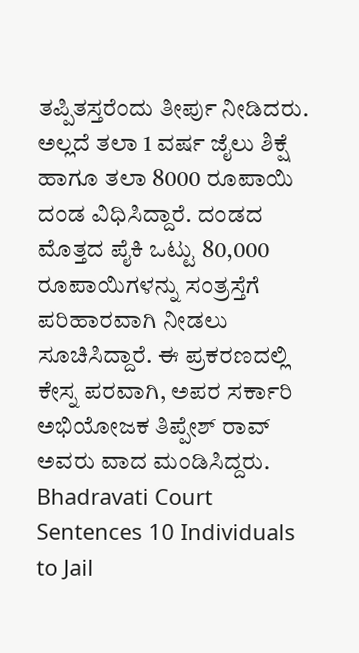ತಪ್ಪಿತಸ್ತರೆಂದು ತೀರ್ಪು ನೀಡಿದರು. ಅಲ್ಲದೆ ತಲಾ 1 ವರ್ಷ ಜೈಲು ಶಿಕ್ಷೆ ಹಾಗೂ ತಲಾ 8000 ರೂಪಾಯಿ ದಂಡ ವಿಧಿಸಿದ್ದಾರೆ. ದಂಡದ ಮೊತ್ತದ ಪೈಕಿ ಒಟ್ಟು 80,000 ರೂಪಾಯಿಗಳನ್ನು ಸಂತ್ರಸ್ತೆಗೆ ಪರಿಹಾರವಾಗಿ ನೀಡಲು ಸೂಚಿಸಿದ್ದಾರೆ. ಈ ಪ್ರಕರಣದಲ್ಲಿ ಕೇಸ್ನ ಪರವಾಗಿ, ಅಪರ ಸರ್ಕಾರಿ ಅಭಿಯೋಜಕ ತಿಪ್ಪೇಶ್ ರಾವ್ ಅವರು ವಾದ ಮಂಡಿಸಿದ್ದರು.
Bhadravati Court Sentences 10 Individuals to Jail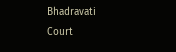Bhadravati Court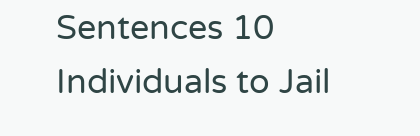Sentences 10 Individuals to Jail